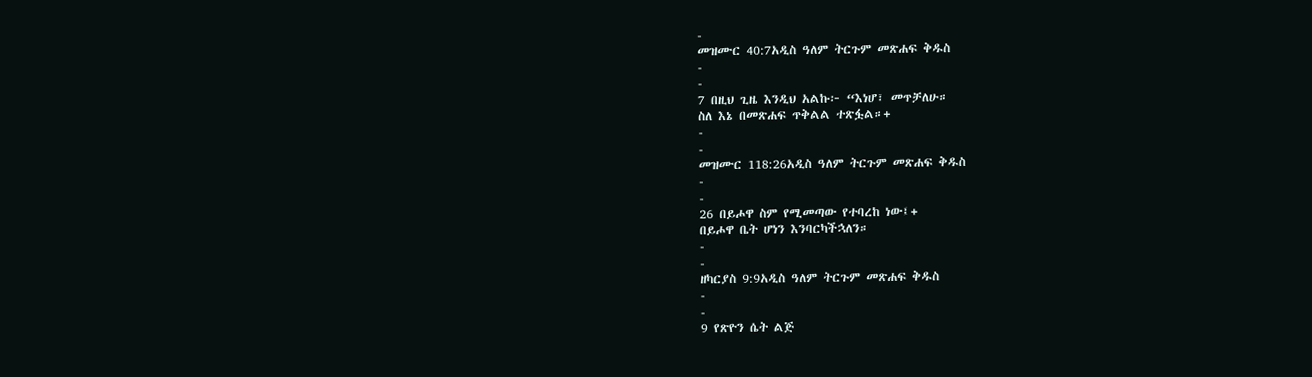-
መዝሙር 40:7አዲስ ዓለም ትርጉም መጽሐፍ ቅዱስ
-
-
7 በዚህ ጊዜ እንዲህ አልኩ፦ “እነሆ፣ መጥቻለሁ።
ስለ እኔ በመጽሐፍ ጥቅልል ተጽፏል።+
-
-
መዝሙር 118:26አዲስ ዓለም ትርጉም መጽሐፍ ቅዱስ
-
-
26 በይሖዋ ስም የሚመጣው የተባረከ ነው፤+
በይሖዋ ቤት ሆነን እንባርካችኋለን።
-
-
ዘካርያስ 9:9አዲስ ዓለም ትርጉም መጽሐፍ ቅዱስ
-
-
9 የጽዮን ሴት ልጅ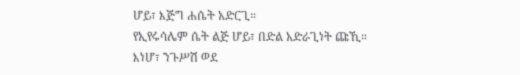ሆይ፣ እጅግ ሐሴት አድርጊ።
የኢየሩሳሌም ሴት ልጅ ሆይ፣ በድል አድራጊነት ጩኺ።
እነሆ፣ ንጉሥሽ ወደ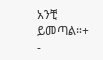አንቺ ይመጣል።+
-